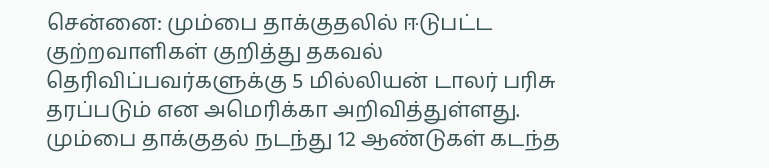சென்னை: மும்பை தாக்குதலில் ஈடுபட்ட குற்றவாளிகள் குறித்து தகவல் தெரிவிப்பவர்களுக்கு 5 மில்லியன் டாலர் பரிசு தரப்படும் என அமெரிக்கா அறிவித்துள்ளது. மும்பை தாக்குதல் நடந்து 12 ஆண்டுகள் கடந்த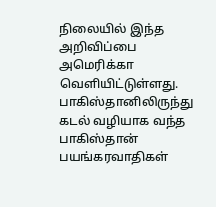நிலையில் இந்த அறிவிப்பை அமெரிக்கா வெளியிட்டுள்ளது. பாகிஸ்தானிலிருந்து கடல் வழியாக வந்த பாகிஸ்தான் பயங்கரவாதிகள்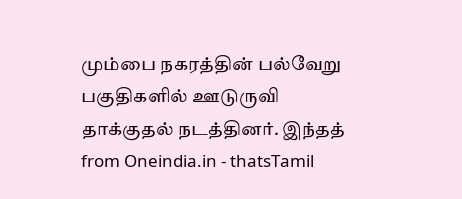மும்பை நகரத்தின் பல்வேறு பகுதிகளில் ஊடுருவி தாக்குதல் நடத்தினர். இந்தத்
from Oneindia.in - thatsTamil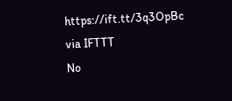https://ift.tt/3q3OpBc
via IFTTT
No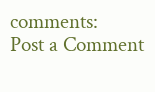comments:
Post a Comment